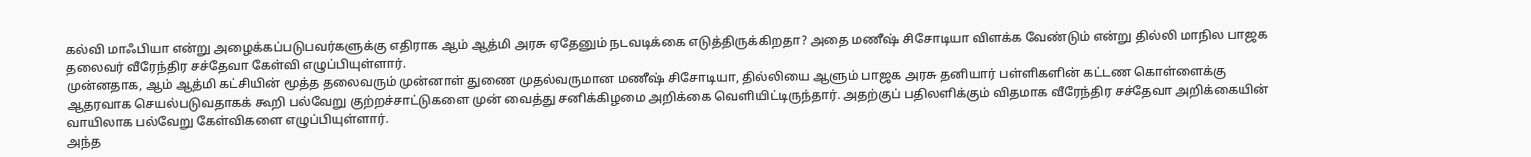கல்வி மாஃபியா என்று அழைக்கப்படுபவர்களுக்கு எதிராக ஆம் ஆத்மி அரசு ஏதேனும் நடவடிக்கை எடுத்திருக்கிறதா? அதை மணீஷ் சிசோடியா விளக்க வேண்டும் என்று தில்லி மாநில பாஜக தலைவர் வீரேந்திர சச்தேவா கேள்வி எழுப்பியுள்ளார்.
முன்னதாக, ஆம் ஆத்மி கட்சியின் மூத்த தலைவரும் முன்னாள் துணை முதல்வருமான மணீஷ் சிசோடியா, தில்லியை ஆளும் பாஜக அரசு தனியார் பள்ளிகளின் கட்டண கொள்ளைக்கு ஆதரவாக செயல்படுவதாகக் கூறி பல்வேறு குற்றச்சாட்டுகளை முன் வைத்து சனிக்கிழமை அறிக்கை வெளியிட்டிருந்தார். அதற்குப் பதிலளிக்கும் விதமாக வீரேந்திர சச்தேவா அறிக்கையின் வாயிலாக பல்வேறு கேள்விகளை எழுப்பியுள்ளார்.
அந்த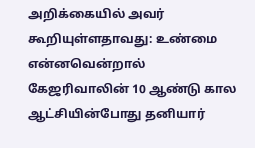அறிக்கையில் அவர் கூறியுள்ளதாவது: உண்மை என்னவென்றால் கேஜரிவாலின் 10 ஆண்டு கால ஆட்சியின்போது தனியார்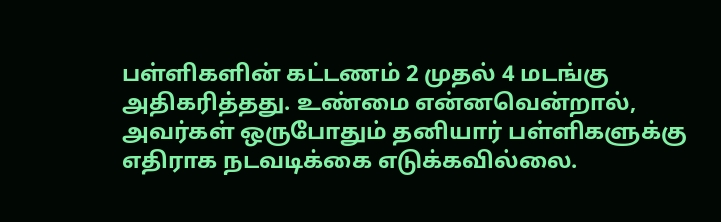பள்ளிகளின் கட்டணம் 2 முதல் 4 மடங்கு அதிகரித்தது. உண்மை என்னவென்றால், அவர்கள் ஒருபோதும் தனியார் பள்ளிகளுக்கு எதிராக நடவடிக்கை எடுக்கவில்லை.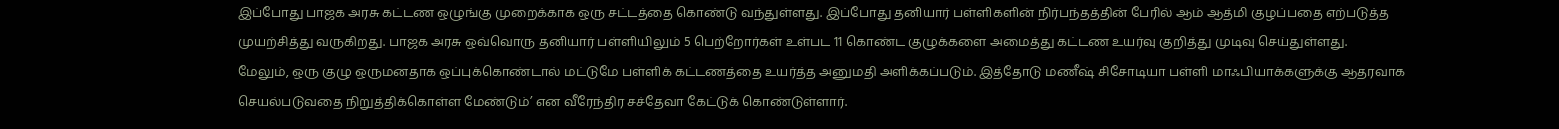இப்போது பாஜக அரசு கட்டண ஒழுங்கு முறைக்காக ஒரு சட்டத்தை கொண்டு வந்துள்ளது. இப்போது தனியார் பள்ளிகளின் நிர்பந்தத்தின் பேரில் ஆம் ஆத்மி குழப்பதை எற்படுத்த முயற்சித்து வருகிறது. பாஜக அரசு ஒவ்வொரு தனியார் பள்ளியிலும் 5 பெற்றோர்கள் உள்பட 11 கொண்ட குழுக்களை அமைத்து கட்டண உயர்வு குறித்து முடிவு செய்துள்ளது.
மேலும், ஒரு குழு ஒருமனதாக ஒப்புக்கொண்டால் மட்டுமே பள்ளிக் கட்டணத்தை உயர்த்த அனுமதி அளிக்கப்படும். இத்தோடு மணீஷ் சிசோடியா பள்ளி மாஃபியாக்களுக்கு ஆதரவாக செயல்படுவதை நிறுத்திக்கொள்ள மேண்டும்’ என வீரேந்திர சச்தேவா கேட்டுக் கொண்டுள்ளார்.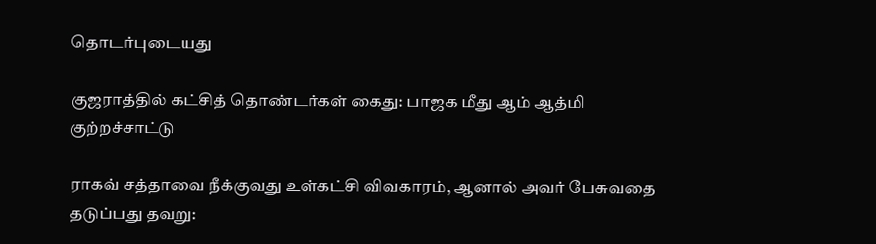தொடர்புடையது

குஜராத்தில் கட்சித் தொண்டர்கள் கைது: பாஜக மீது ஆம் ஆத்மி குற்றச்சாட்டு

ராகவ் சத்தாவை நீக்குவது உள்கட்சி விவகாரம், ஆனால் அவர் பேசுவதை தடுப்பது தவறு: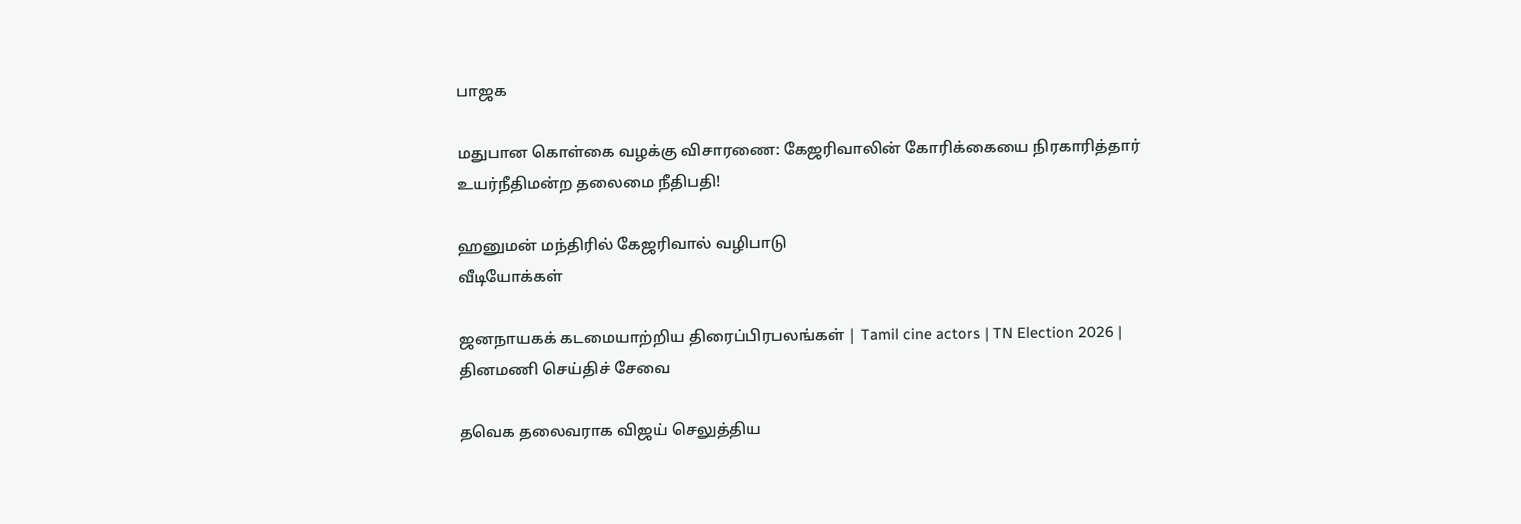பாஜக

மதுபான கொள்கை வழக்கு விசாரணை: கேஜரிவாலின் கோரிக்கையை நிரகாரித்தார் உயர்நீதிமன்ற தலைமை நீதிபதி!

ஹனுமன் மந்திரில் கேஜரிவால் வழிபாடு
வீடியோக்கள்

ஜனநாயகக் கடமையாற்றிய திரைப்பிரபலங்கள் | Tamil cine actors | TN Election 2026 |
தினமணி செய்திச் சேவை

தவெக தலைவராக விஜய் செலுத்திய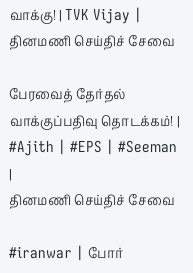வாக்கு! | TVK Vijay |
தினமணி செய்திச் சேவை

பேரவைத் தேர்தல் வாக்குப்பதிவு தொடக்கம்! | #Ajith | #EPS | #Seeman |
தினமணி செய்திச் சேவை

#iranwar | போர்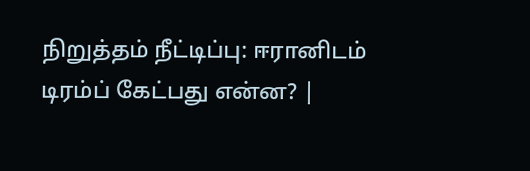நிறுத்தம் நீட்டிப்பு: ஈரானிடம் டிரம்ப் கேட்பது என்ன? |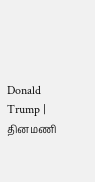Donald Trump |
தினமணி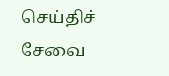செய்திச் சேவை